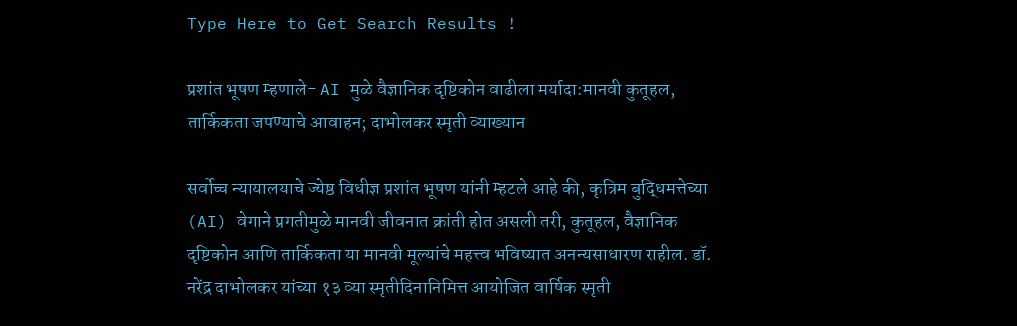Type Here to Get Search Results !

प्रशांत भूषण म्हणाले- AI मुळे वैज्ञानिक दृष्टिकोन वाढीला मर्यादा:मानवी कुतूहल, तार्किकता जपण्याचे आवाहन; दाभोलकर स्मृती व्याख्यान

सर्वोच्च न्यायालयाचे ज्येष्ठ विधीज्ञ प्रशांत भूषण यांनी म्हटले आहे की, कृत्रिम बुद्धिमत्तेच्या (AI) वेगाने प्रगतीमुळे मानवी जीवनात क्रांती होत असली तरी, कुतूहल, वैज्ञानिक दृष्टिकोन आणि तार्किकता या मानवी मूल्यांचे महत्त्व भविष्यात अनन्यसाधारण राहील. डॉ. नरेंद्र दाभोलकर यांच्या १३ व्या स्मृतीदिनानिमित्त आयोजित वार्षिक स्मृती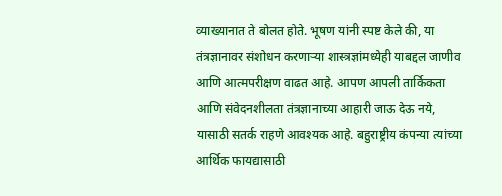व्याख्यानात ते बोलत होते. भूषण यांनी स्पष्ट केले की, या तंत्रज्ञानावर संशोधन करणाऱ्या शास्त्रज्ञांमध्येही याबद्दल जाणीव आणि आत्मपरीक्षण वाढत आहे. आपण आपली तार्किकता आणि संवेदनशीलता तंत्रज्ञानाच्या आहारी जाऊ देऊ नये, यासाठी सतर्क राहणे आवश्यक आहे. बहुराष्ट्रीय कंपन्या त्यांच्या आर्थिक फायद्यासाठी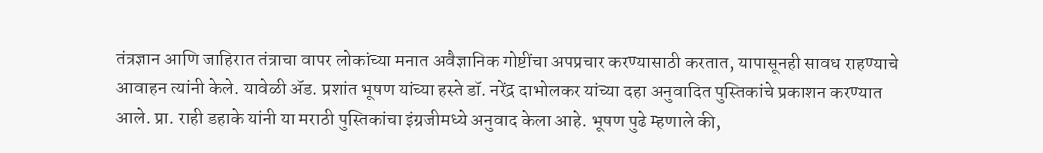तंत्रज्ञान आणि जाहिरात तंत्राचा वापर लोकांच्या मनात अवैज्ञानिक गोष्टींचा अपप्रचार करण्यासाठी करतात, यापासूनही सावध राहण्याचे आवाहन त्यांनी केले. यावेळी ॲड. प्रशांत भूषण यांच्या हस्ते डॉ. नरेंद्र दाभोलकर यांच्या दहा अनुवादित पुस्तिकांचे प्रकाशन करण्यात आले. प्रा. राही डहाके यांनी या मराठी पुस्तिकांचा इंग्रजीमध्ये अनुवाद केला आहे. भूषण पुढे म्हणाले की,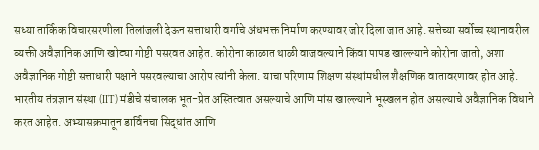सध्या तार्किक विचारसरणीला तिलांजली देऊन सत्ताधारी वर्गाचे अंधभक्त निर्माण करण्यावर जोर दिला जात आहे. सत्तेच्या सर्वोच्च स्थानावरील व्यक्ती अवैज्ञानिक आणि खोट्या गोष्टी पसरवत आहेत. कोरोना काळात थाळी वाजवल्याने किंवा पापड खाल्ल्याने कोरोना जातो, अशा अवैज्ञानिक गोष्टी सत्ताधारी पक्षाने पसरवल्याचा आरोप त्यांनी केला. याचा परिणाम शिक्षण संस्थांमधील शैक्षणिक वातावरणावर होत आहे. भारतीय तंत्रज्ञान संस्था (IIT) मंडीचे संचालक भूत-प्रेत अस्तित्वात असल्याचे आणि मांस खाल्ल्याने भूस्खलन होत असल्याचे अवैज्ञानिक विधाने करत आहेत. अभ्यासक्रमातून डार्विनचा सिद्धांत आणि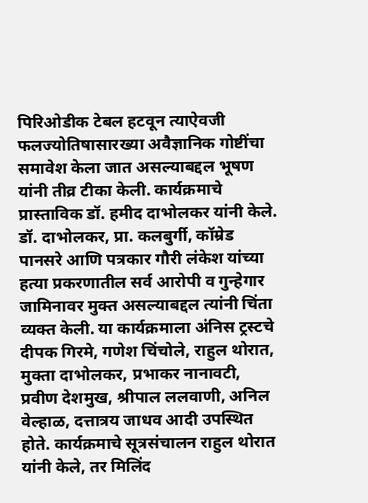पिरिओडीक टेबल हटवून त्याऐवजी फलज्योतिषासारख्या अवैज्ञानिक गोष्टींचा समावेश केला जात असल्याबद्दल भूषण यांनी तीव्र टीका केली. कार्यक्रमाचे प्रास्ताविक डॉ. हमीद दाभोलकर यांनी केले. डॉ. दाभोलकर, प्रा. कलबुर्गी, कॉम्रेड पानसरे आणि पत्रकार गौरी लंकेश यांच्या हत्या प्रकरणातील सर्व आरोपी व गुन्हेगार जामिनावर मुक्त असल्याबद्दल त्यांनी चिंता व्यक्त केली. या कार्यक्रमाला अंनिस ट्रस्टचे दीपक गिरमे, गणेश चिंचोले, राहुल थोरात, मुक्ता दाभोलकर, प्रभाकर नानावटी, प्रवीण देशमुख, श्रीपाल ललवाणी, अनिल वेल्हाळ, दत्तात्रय जाधव आदी उपस्थित होते. कार्यक्रमाचे सूत्रसंचालन राहुल थोरात यांनी केले, तर मिलिंद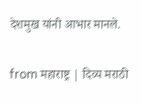देशमुख यांनी आभार मानले.

from महाराष्ट्र | दिव्य मराठी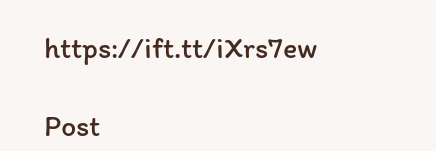https://ift.tt/iXrs7ew

Post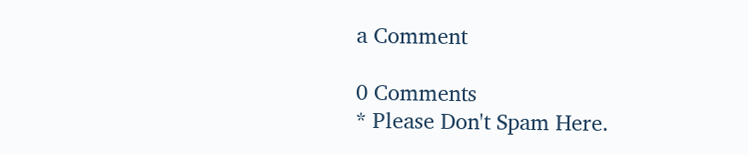a Comment

0 Comments
* Please Don't Spam Here.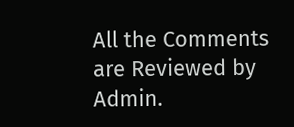All the Comments are Reviewed by Admin.